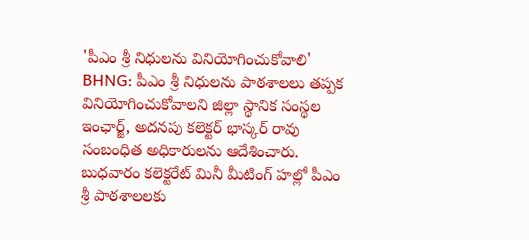'పీఎం శ్రీ నిధులను వినియోగించుకోవాలి'
BHNG: పీఎం శ్రీ నిధులను పాఠశాలలు తప్పక వినియోగించుకోవాలని జిల్లా స్థానిక సంస్థల ఇంఛార్జ్, అదనపు కలెక్టర్ భాస్కర్ రావు సంబంధిత అధికారులను ఆదేశించారు. బుధవారం కలెక్టరేట్ మినీ మీటింగ్ హల్లో పీఎం శ్రీ పాఠశాలలకు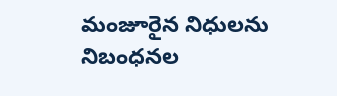మంజూరైన నిధులను నిబంధనల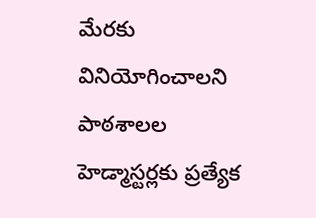మేరకు వినియోగించాలని పాఠశాలల హెడ్మాస్టర్లకు ప్రత్యేక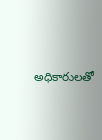అధికారులతో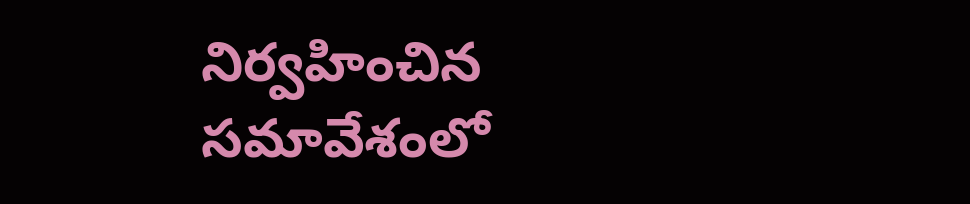నిర్వహించిన సమావేశంలో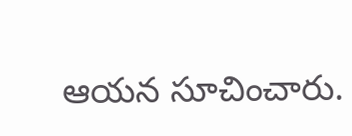ఆయన సూచించారు.